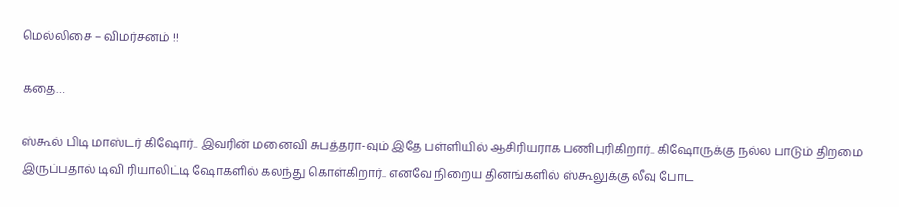மெல்லிசை – விமர்சனம் !!

கதை…

ஸ்கூல் பிடி மாஸ்டர் கிஷோர்.. இவரின் மனைவி சுபத்தரா-வும் இதே பள்ளியில் ஆசிரியராக பணிபுரிகிறார்.. கிஷோருக்கு நல்ல பாடும் திறமை இருப்பதால் டிவி ரியாலிட்டி ஷோகளில் கலந்து கொள்கிறார்.. எனவே நிறைய தினங்களில் ஸ்கூலுக்கு லீவு போட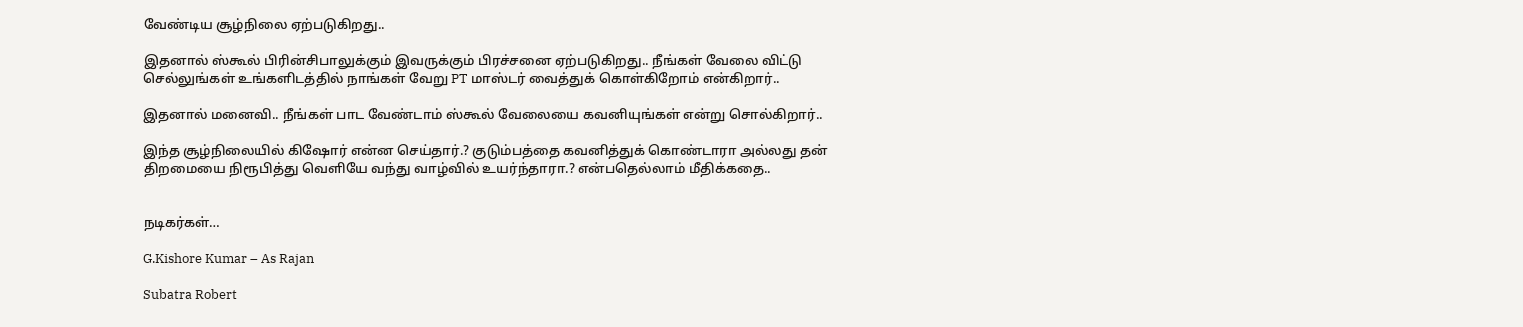வேண்டிய சூழ்நிலை ஏற்படுகிறது..

இதனால் ஸ்கூல் பிரின்சிபாலுக்கும் இவருக்கும் பிரச்சனை ஏற்படுகிறது.. நீங்கள் வேலை விட்டு செல்லுங்கள் உங்களிடத்தில் நாங்கள் வேறு PT மாஸ்டர் வைத்துக் கொள்கிறோம் என்கிறார்..

இதனால் மனைவி.. நீங்கள் பாட வேண்டாம் ஸ்கூல் வேலையை கவனியுங்கள் என்று சொல்கிறார்..

இந்த சூழ்நிலையில் கிஷோர் என்ன செய்தார்.? குடும்பத்தை கவனித்துக் கொண்டாரா அல்லது தன் திறமையை நிரூபித்து வெளியே வந்து வாழ்வில் உயர்ந்தாரா.? என்பதெல்லாம் மீதிக்கதை..


நடிகர்கள்…

G.Kishore Kumar – As Rajan

Subatra Robert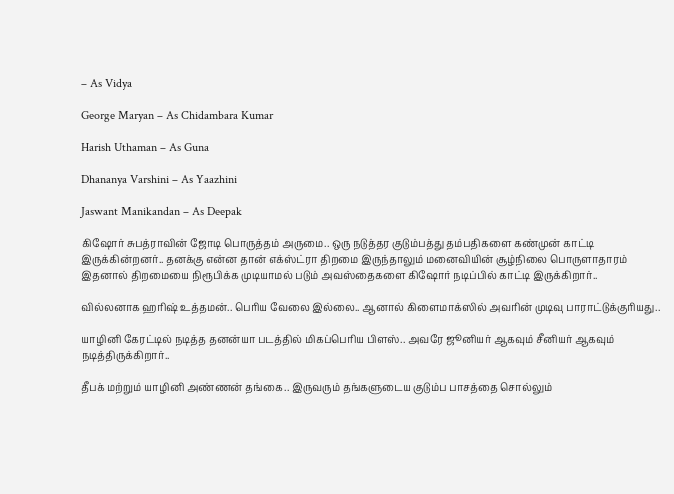– As Vidya

George Maryan – As Chidambara Kumar

Harish Uthaman – As Guna

Dhananya Varshini – As Yaazhini

Jaswant Manikandan – As Deepak

கிஷோர் சுபத்ராவின் ஜோடி பொருத்தம் அருமை.. ஒரு நடுத்தர குடும்பத்து தம்பதிகளை கண்முன் காட்டி இருக்கின்றனர்.. தனக்கு என்ன தான் எக்ஸ்ட்ரா திறமை இருந்தாலும் மனைவியின் சூழ்நிலை பொருளாதாரம் இதனால் திறமையை நிரூபிக்க முடியாமல் படும் அவஸ்தைகளை கிஷோர் நடிப்பில் காட்டி இருக்கிறார்..

வில்லனாக ஹரிஷ் உத்தமன்.. பெரிய வேலை இல்லை.. ஆனால் கிளைமாக்ஸில் அவரின் முடிவு பாராட்டுக்குரியது..

யாழினி கேரட்டில் நடித்த தனன்யா படத்தில் மிகப்பெரிய பிளஸ்.. அவரே ஜூனியர் ஆகவும் சீனியர் ஆகவும் நடித்திருக்கிறார்..

தீபக் மற்றும் யாழினி அண்ணன் தங்கை.. இருவரும் தங்களுடைய குடும்ப பாசத்தை சொல்லும்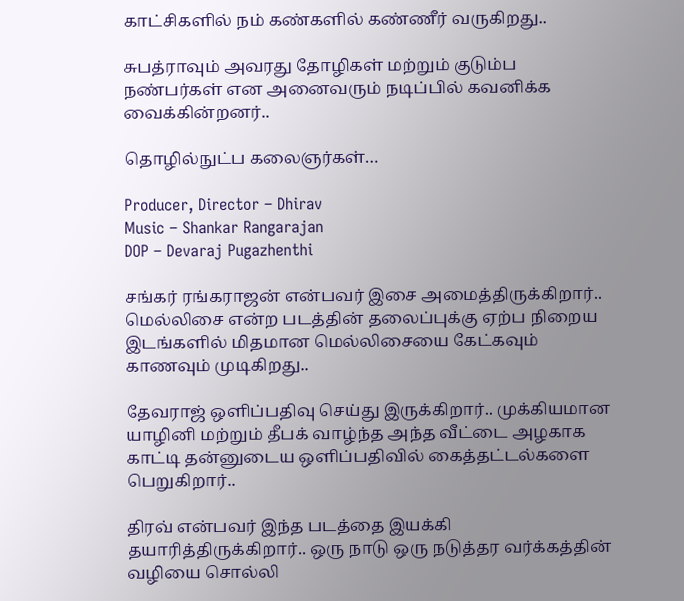காட்சிகளில் நம் கண்களில் கண்ணீர் வருகிறது..

சுபத்ராவும் அவரது தோழிகள் மற்றும் குடும்ப நண்பர்கள் என அனைவரும் நடிப்பில் கவனிக்க வைக்கின்றனர்..

தொழில்நுட்ப கலைஞர்கள்…

Producer, Director – Dhirav
Music – Shankar Rangarajan
DOP – Devaraj Pugazhenthi

சங்கர் ரங்கராஜன் என்பவர் இசை அமைத்திருக்கிறார்.. மெல்லிசை என்ற படத்தின் தலைப்புக்கு ஏற்ப நிறைய இடங்களில் மிதமான மெல்லிசையை கேட்கவும் காணவும் முடிகிறது..

தேவராஜ் ஒளிப்பதிவு செய்து இருக்கிறார்.. முக்கியமான யாழினி மற்றும் தீபக் வாழ்ந்த அந்த வீட்டை அழகாக காட்டி தன்னுடைய ஒளிப்பதிவில் கைத்தட்டல்களை பெறுகிறார்..

திரவ் என்பவர் இந்த படத்தை இயக்கி தயாரித்திருக்கிறார்.. ஒரு நாடு ஒரு நடுத்தர வர்க்கத்தின் வழியை சொல்லி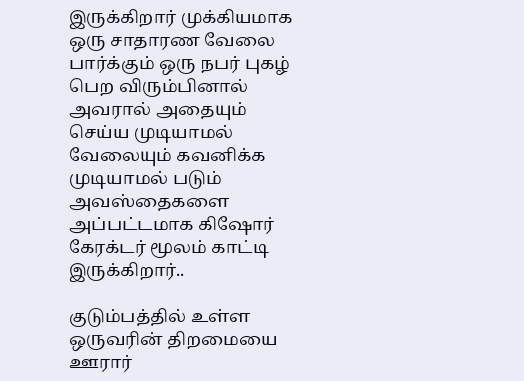இருக்கிறார் முக்கியமாக ஒரு சாதாரண வேலை பார்க்கும் ஒரு நபர் புகழ் பெற விரும்பினால் அவரால் அதையும் செய்ய முடியாமல் வேலையும் கவனிக்க முடியாமல் படும் அவஸ்தைகளை அப்பட்டமாக கிஷோர் கேரக்டர் மூலம் காட்டி இருக்கிறார்..

குடும்பத்தில் உள்ள ஒருவரின் திறமையை ஊரார்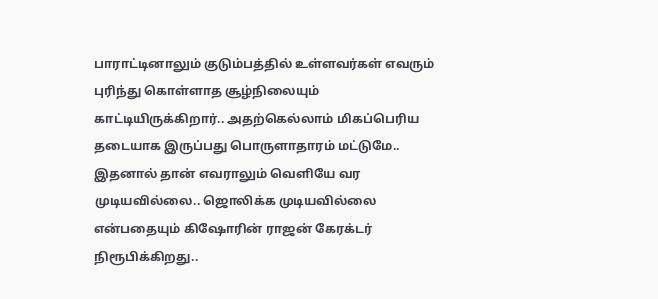பாராட்டினாலும் குடும்பத்தில் உள்ளவர்கள் எவரும் புரிந்து கொள்ளாத சூழ்நிலையும் காட்டியிருக்கிறார்.. அதற்கெல்லாம் மிகப்பெரிய தடையாக இருப்பது பொருளாதாரம் மட்டுமே.. இதனால் தான் எவராலும் வெளியே வர முடியவில்லை.. ஜொலிக்க முடியவில்லை என்பதையும் கிஷோரின் ராஜன் கேரக்டர் நிரூபிக்கிறது..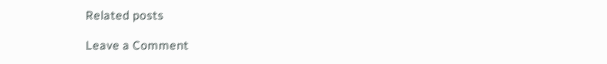Related posts

Leave a Comment